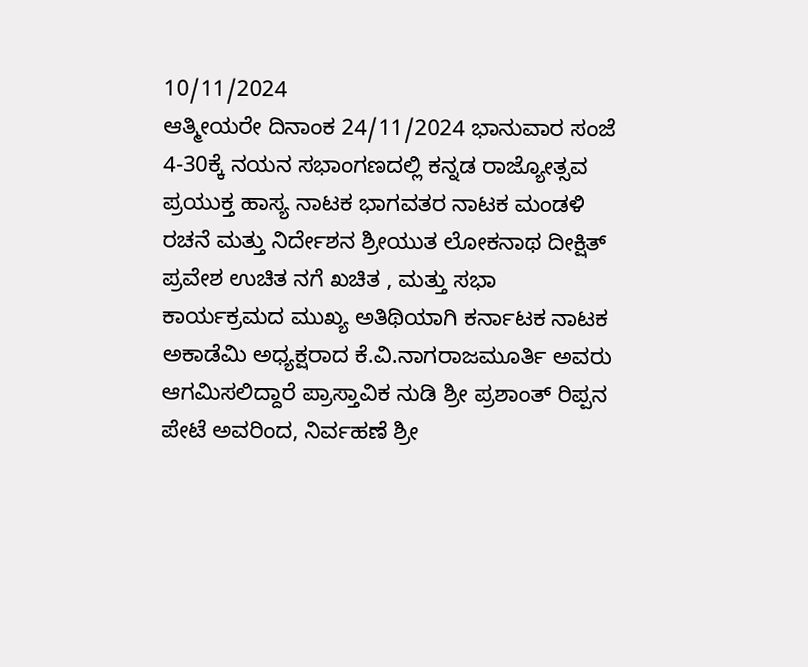10/11/2024
ಆತ್ಮೀಯರೇ ದಿನಾಂಕ 24/11/2024 ಭಾನುವಾರ ಸಂಜೆ 4-30ಕ್ಕೆ ನಯನ ಸಭಾಂಗಣದಲ್ಲಿ ಕನ್ನಡ ರಾಜ್ಯೋತ್ಸವ ಪ್ರಯುಕ್ತ ಹಾಸ್ಯ ನಾಟಕ ಭಾಗವತರ ನಾಟಕ ಮಂಡಳಿ ರಚನೆ ಮತ್ತು ನಿರ್ದೇಶನ ಶ್ರೀಯುತ ಲೋಕನಾಥ ದೀಕ್ಷಿತ್ ಪ್ರವೇಶ ಉಚಿತ ನಗೆ ಖಚಿತ , ಮತ್ತು ಸಭಾ ಕಾರ್ಯಕ್ರಮದ ಮುಖ್ಯ ಅತಿಥಿಯಾಗಿ ಕರ್ನಾಟಕ ನಾಟಕ ಅಕಾಡೆಮಿ ಅಧ್ಯಕ್ಷರಾದ ಕೆ.ವಿ.ನಾಗರಾಜಮೂರ್ತಿ ಅವರು ಆಗಮಿಸಲಿದ್ದಾರೆ ಪ್ರಾಸ್ತಾವಿಕ ನುಡಿ ಶ್ರೀ ಪ್ರಶಾಂತ್ ರಿಪ್ಪನ ಪೇಟೆ ಅವರಿಂದ, ನಿರ್ವಹಣೆ ಶ್ರೀ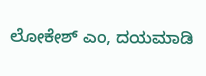ಲೋಕೇಶ್ ಎಂ, ದಯಮಾಡಿ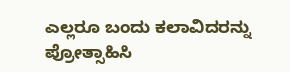ಎಲ್ಲರೂ ಬಂದು ಕಲಾವಿದರನ್ನು ಪ್ರೋತ್ಸಾಹಿಸಿ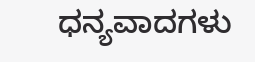ಧನ್ಯವಾದಗಳು